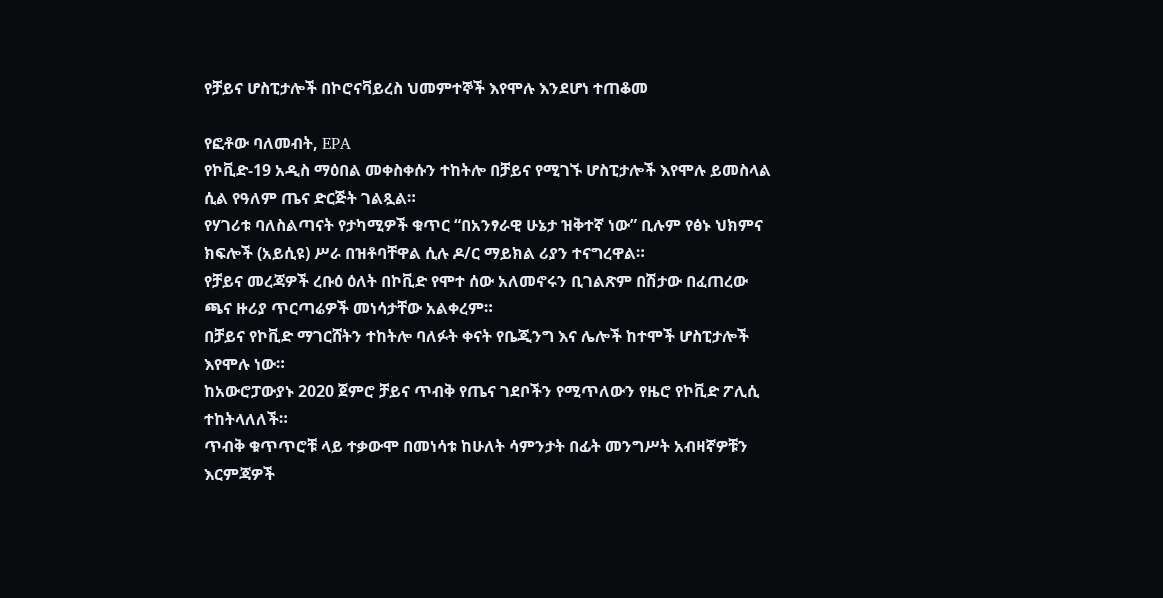የቻይና ሆስፒታሎች በኮሮናቫይረስ ህመምተኞች እየሞሉ እንደሆነ ተጠቆመ

የፎቶው ባለመብት, EPA
የኮቪድ-19 አዲስ ማዕበል መቀስቀሱን ተከትሎ በቻይና የሚገኙ ሆስፒታሎች እየሞሉ ይመስላል ሲል የዓለም ጤና ድርጅት ገልጿል።
የሃገሪቱ ባለስልጣናት የታካሚዎች ቁጥር “በአንፃራዊ ሁኔታ ዝቅተኛ ነው” ቢሉም የፅኑ ህክምና ክፍሎች (አይሲዩ) ሥራ በዝቶባቸዋል ሲሉ ዶ/ር ማይክል ሪያን ተናግረዋል።
የቻይና መረጃዎች ረቡዕ ዕለት በኮቪድ የሞተ ሰው አለመኖሩን ቢገልጽም በሽታው በፈጠረው ጫና ዙሪያ ጥርጣሬዎች መነሳታቸው አልቀረም።
በቻይና የኮቪድ ማገርሸትን ተከትሎ ባለፉት ቀናት የቤጂንግ እና ሌሎች ከተሞች ሆስፒታሎች እየሞሉ ነው።
ከአውሮፓውያኑ 2020 ጀምሮ ቻይና ጥብቅ የጤና ገደቦችን የሚጥለውን የዜሮ የኮቪድ ፖሊሲ ተከትላለለች።
ጥብቅ ቁጥጥሮቹ ላይ ተቃውሞ በመነሳቱ ከሁለት ሳምንታት በፊት መንግሥት አብዛኛዎቹን እርምጃዎች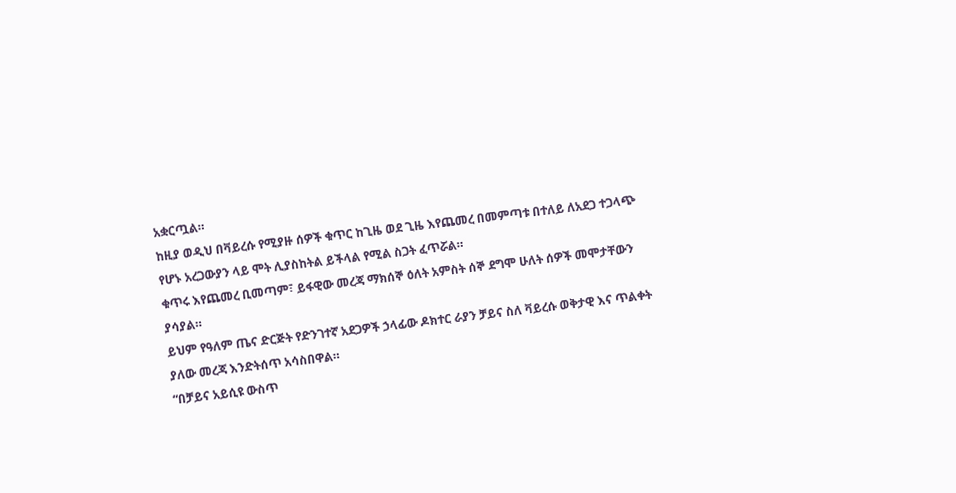አቋርጧል።
ከዚያ ወዲህ በቫይረሱ የሚያዙ ሰዎች ቁጥር ከጊዜ ወደ ጊዜ እየጨመረ በመምጣቱ በተለይ ለአደጋ ተጋላጭ የሆኑ አረጋውያን ላይ ሞት ሊያስከትል ይችላል የሚል ስጋት ፈጥሯል።
ቁጥሩ እየጨመረ ቢመጣም፣ ይፋዊው መረጃ ማክሰኞ ዕለት አምስት ሰኞ ደግሞ ሁለት ሰዎች መሞታቸውን ያሳያል።
ይህም የዓለም ጤና ድርጅት የድንገተኛ አደጋዎች ኃላፊው ዶክተር ራያን ቻይና ስለ ቫይረሱ ወቅታዊ እና ጥልቀት ያለው መረጃ እንድትሰጥ አሳስበዋል።
“በቻይና አይሲዩ ውስጥ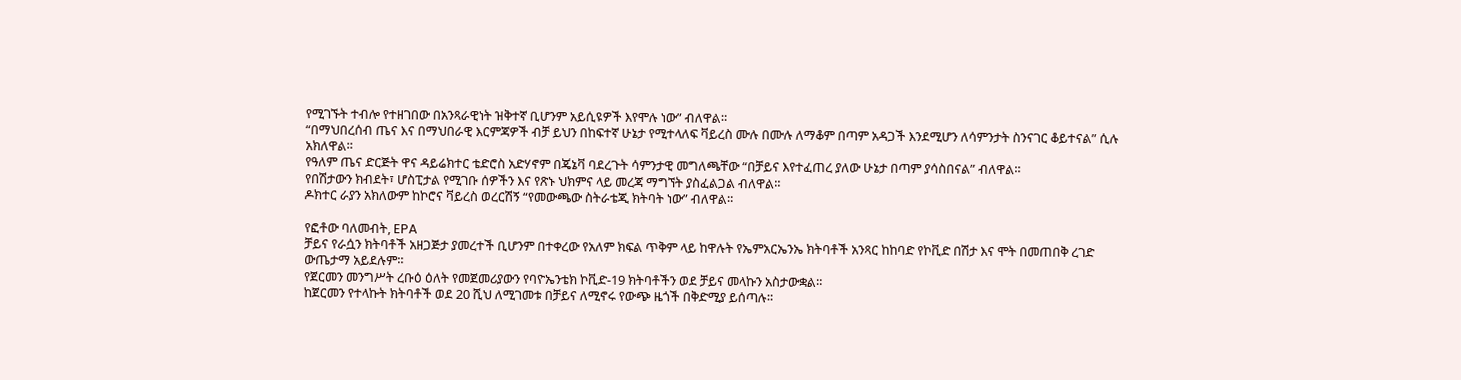የሚገኙት ተብሎ የተዘገበው በአንጻራዊነት ዝቅተኛ ቢሆንም አይሲዩዎች እየሞሉ ነው” ብለዋል።
“በማህበረሰብ ጤና እና በማህበራዊ እርምጃዎች ብቻ ይህን በከፍተኛ ሁኔታ የሚተላለፍ ቫይረስ ሙሉ በሙሉ ለማቆም በጣም አዳጋች እንደሚሆን ለሳምንታት ስንናገር ቆይተናል” ሲሉ አክለዋል።
የዓለም ጤና ድርጅት ዋና ዳይሬክተር ቴድሮስ አድሃኖም በጄኔቫ ባደረጉት ሳምንታዊ መግለጫቸው “በቻይና እየተፈጠረ ያለው ሁኔታ በጣም ያሳስበናል” ብለዋል።
የበሽታውን ክብደት፣ ሆስፒታል የሚገቡ ሰዎችን እና የጽኑ ህክምና ላይ መረጃ ማግኘት ያስፈልጋል ብለዋል።
ዶክተር ራያን አክለውም ከኮሮና ቫይረስ ወረርሽኝ “የመውጫው ስትራቴጂ ክትባት ነው” ብለዋል።

የፎቶው ባለመብት, EPA
ቻይና የራሷን ክትባቶች አዘጋጅታ ያመረተች ቢሆንም በተቀረው የአለም ክፍል ጥቅም ላይ ከዋሉት የኤምአርኤንኤ ክትባቶች አንጻር ከከባድ የኮቪድ በሽታ እና ሞት በመጠበቅ ረገድ ውጤታማ አይደሉም።
የጀርመን መንግሥት ረቡዕ ዕለት የመጀመሪያውን የባዮኤንቴክ ኮቪድ-19 ክትባቶችን ወደ ቻይና መላኩን አስታውቋል።
ከጀርመን የተላኩት ክትባቶች ወደ 20 ሺህ ለሚገመቱ በቻይና ለሚኖሩ የውጭ ዜጎች በቅድሚያ ይሰጣሉ።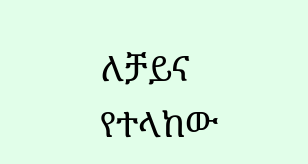ለቻይና የተላከው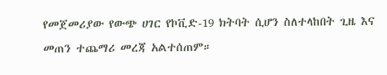የመጀመሪያው የውጭ ሀገር የኮቪድ-19 ክትባት ሲሆን ስለተላከበት ጊዜ እና መጠን ተጨማሪ መረጃ አልተሰጠም።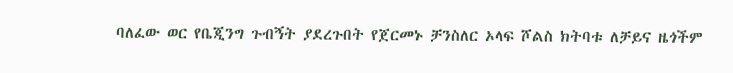ባለፈው ወር የቤጂንግ ጉብኝት ያደረጉበት የጀርመኑ ቻንስለር ኦላፍ ሾልስ ክትባቱ ለቻይና ዜጎችም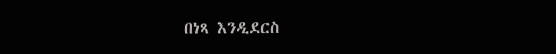በነጻ እንዲደርስ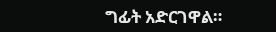ግፊት አድርገዋል።